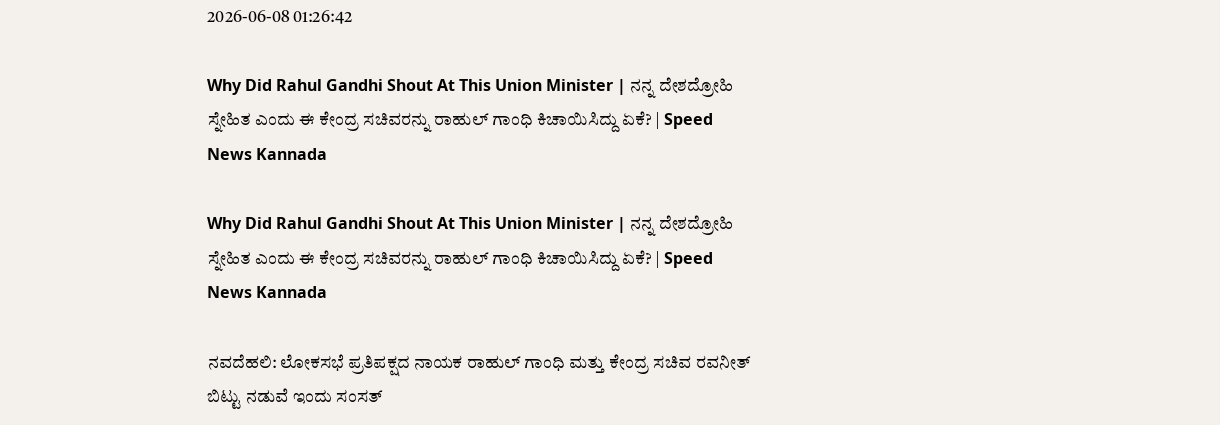2026-06-08 01:26:42

Why Did Rahul Gandhi Shout At This Union Minister | ನನ್ನ ದೇಶದ್ರೋಹಿ ಸ್ನೇಹಿತ ಎಂದು ಈ ಕೇಂದ್ರ ಸಚಿವರನ್ನು ರಾಹುಲ್‌ ಗಾಂಧಿ ಕಿಚಾಯಿಸಿದ್ದು ಏಕೆ? | Speed News Kannada

Why Did Rahul Gandhi Shout At This Union Minister | ನನ್ನ ದೇಶದ್ರೋಹಿ ಸ್ನೇಹಿತ ಎಂದು ಈ ಕೇಂದ್ರ ಸಚಿವರನ್ನು ರಾಹುಲ್‌ ಗಾಂಧಿ ಕಿಚಾಯಿಸಿದ್ದು ಏಕೆ? | Speed News Kannada

ನವದೆಹಲಿ: ಲೋಕಸಭೆ ಪ್ರತಿಪಕ್ಷದ ನಾಯಕ ರಾಹುಲ್ ಗಾಂಧಿ ಮತ್ತು ಕೇಂದ್ರ ಸಚಿವ ರವನೀತ್ ಬಿಟ್ಟು ನಡುವೆ ಇಂದು ಸಂಸತ್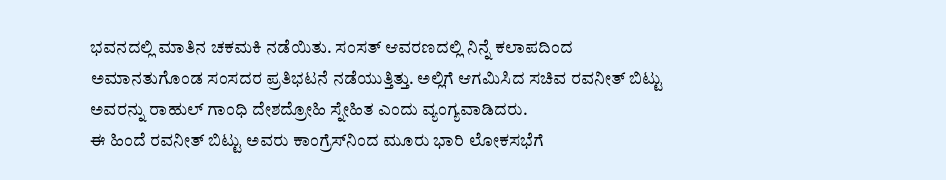ಭವನದಲ್ಲಿ ಮಾತಿನ ಚಕಮಕಿ ನಡೆಯಿತು. ಸಂಸತ್‌ ಆವರಣದಲ್ಲಿ ನಿನ್ನೆ ಕಲಾಪದಿಂದ ಅಮಾನತುಗೊಂಡ ಸಂಸದರ ಪ್ರತಿಭಟನೆ ನಡೆಯುತ್ತಿತ್ತು. ಅಲ್ಲಿಗೆ ಆಗಮಿಸಿದ ಸಚಿವ ರವನೀತ್ ಬಿಟ್ಟು ಅವರನ್ನು ರಾಹುಲ್ ಗಾಂಧಿ ದೇಶದ್ರೋಹಿ ಸ್ನೇಹಿತ ಎಂದು ವ್ಯಂಗ್ಯವಾಡಿದರು.
ಈ ಹಿಂದೆ ರವನೀತ್ ಬಿಟ್ಟು ಅವರು ಕಾಂಗ್ರೆಸ್‌ನಿಂದ ಮೂರು ಭಾರಿ ಲೋಕಸಭೆಗೆ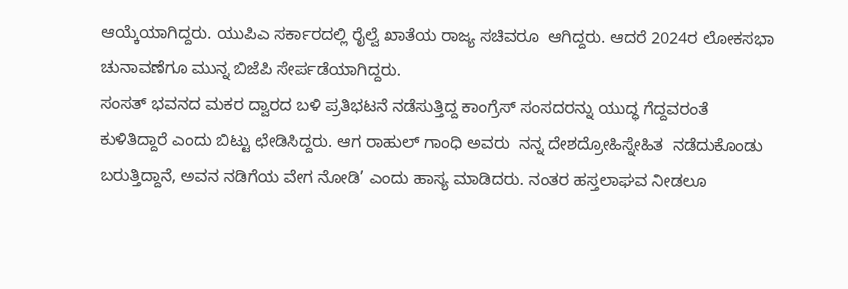ಆಯ್ಕೆಯಾಗಿದ್ದರು. ಯುಪಿಎ ಸರ್ಕಾರದಲ್ಲಿ ರೈಲ್ವೆ ಖಾತೆಯ ರಾಜ್ಯ ಸಚಿವರೂ  ಆಗಿದ್ದರು. ಆದರೆ 2024ರ ಲೋಕಸಭಾ ಚುನಾವಣೆಗೂ ಮುನ್ನ ಬಿಜೆಪಿ ಸೇರ್ಪಡೆಯಾಗಿದ್ದರು.
ಸಂಸತ್ ಭವನದ ಮಕರ ದ್ವಾರದ ಬಳಿ ಪ್ರತಿಭಟನೆ ನಡೆಸುತ್ತಿದ್ದ ಕಾಂಗ್ರೆಸ್ ಸಂಸದರನ್ನು ಯುದ್ಧ ಗೆದ್ದವರಂತೆ ಕುಳಿತಿದ್ದಾರೆ ಎಂದು ಬಿಟ್ಟು ಛೇಡಿಸಿದ್ದರು. ಆಗ ರಾಹುಲ್ ಗಾಂಧಿ ಅವರು  ನನ್ನ ದೇಶದ್ರೋಹಿಸ್ನೇಹಿತ  ನಡೆದುಕೊಂಡು ಬರುತ್ತಿದ್ದಾನೆ, ಅವನ ನಡಿಗೆಯ ವೇಗ ನೋಡಿ’ ಎಂದು ಹಾಸ್ಯ ಮಾಡಿದರು. ನಂತರ ಹಸ್ತಲಾಘವ ನೀಡಲೂ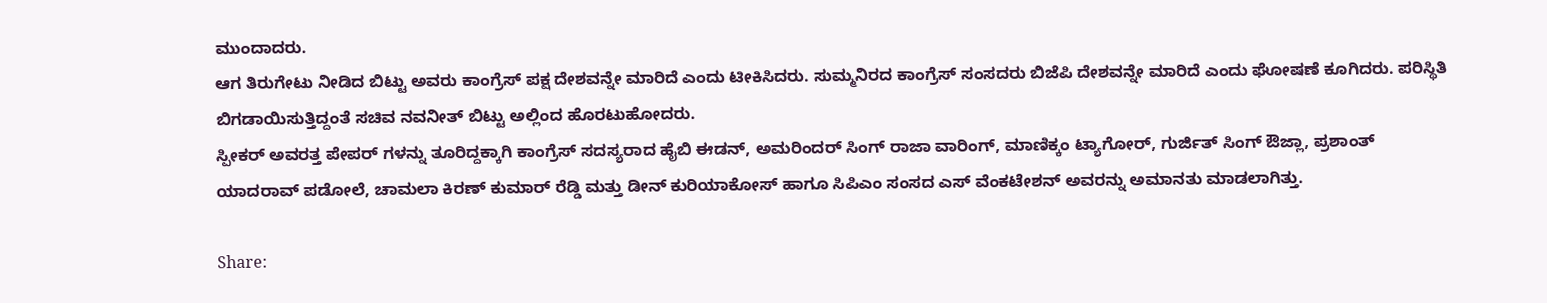ಮುಂದಾದರು.
ಆಗ ತಿರುಗೇಟು ನೀಡಿದ ಬಿಟ್ಟು ಅವರು ಕಾಂಗ್ರೆಸ್ ಪಕ್ಷ ದೇಶವನ್ನೇ ಮಾರಿದೆ ಎಂದು ಟೀಕಿಸಿದರು. ಸುಮ್ಮನಿರದ ಕಾಂಗ್ರೆಸ್ ಸಂಸದರು ಬಿಜೆಪಿ ದೇಶವನ್ನೇ ಮಾರಿದೆ ಎಂದು ಘೋಷಣೆ ಕೂಗಿದರು. ಪರಿಸ್ಥಿತಿ ಬಿಗಡಾಯಿಸುತ್ತಿದ್ದಂತೆ ಸಚಿವ ನವನೀತ್‌ ಬಿಟ್ಟು ಅಲ್ಲಿಂದ ಹೊರಟುಹೋದರು.
ಸ್ಪೀಕರ್‌ ಅವರತ್ತ ಪೇಪರ್‌ ಗಳನ್ನು ತೂರಿದ್ದಕ್ಕಾಗಿ ಕಾಂಗ್ರೆಸ್ ಸದಸ್ಯರಾದ ಹೈಬಿ ಈಡನ್, ಅಮರಿಂದರ್ ಸಿಂಗ್ ರಾಜಾ ವಾರಿಂಗ್, ಮಾಣಿಕ್ಕಂ ಟ್ಯಾಗೋರ್, ಗುರ್ಜಿತ್ ಸಿಂಗ್ ಔಜ್ಲಾ, ಪ್ರಶಾಂತ್ ಯಾದರಾವ್ ಪಡೋಲೆ, ಚಾಮಲಾ ಕಿರಣ್ ಕುಮಾರ್ ರೆಡ್ಡಿ ಮತ್ತು ಡೀನ್ ಕುರಿಯಾಕೋಸ್ ಹಾಗೂ ಸಿಪಿಎಂ ಸಂಸದ ಎಸ್ ವೆಂಕಟೇಶನ್ ಅವರನ್ನು ಅಮಾನತು ಮಾಡಲಾಗಿತ್ತು.

Share: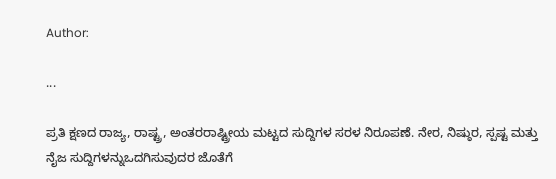Author:

...

ಪ್ರತಿ ಕ್ಷಣದ ರಾಜ್ಯ, ರಾಷ್ಟ್ರ, ಅಂತರರಾಷ್ಟ್ರೀಯ ಮಟ್ಟದ ಸುದ್ದಿಗಳ ಸರಳ ನಿರೂಪಣೆ. ನೇರ, ನಿಷ್ಠುರ, ಸ್ಪಷ್ಟ ಮತ್ತು ನೈಜ ಸುದ್ದಿಗಳನ್ನುಒದಗಿಸುವುದರ ಜೊತೆಗೆ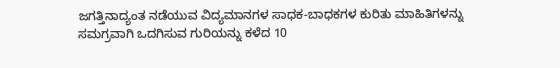ಜಗತ್ತಿನಾದ್ಯಂತ ನಡೆಯುವ ವಿದ್ಯಮಾನಗಳ ಸಾಧಕ-ಬಾಧಕಗಳ ಕುರಿತು ಮಾಹಿತಿಗಳನ್ನು ಸಮಗ್ರವಾಗಿ ಒದಗಿಸುವ ಗುರಿಯನ್ನು ಕಳೆದ 10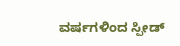ವರ್ಷಗಳಿಂದ ಸ್ಪೀಡ್‌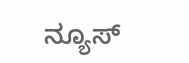ನ್ಯೂಸ್‌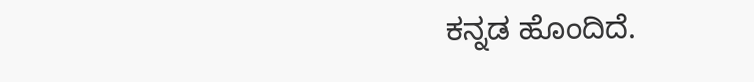ಕನ್ನಡ ಹೊಂದಿದೆ.